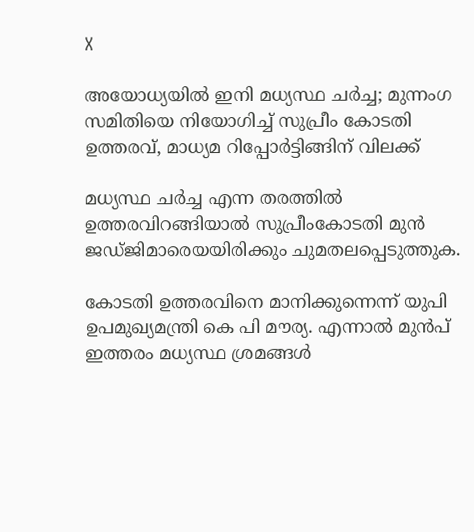X

അയോധ്യയിൽ ഇനി മധ്യസ്ഥ ചർച്ച; മുന്നംഗ സമിതിയെ നിയോഗിച്ച് സുപ്രീം കോടതി ഉത്തരവ്, മാധ്യമ റിപ്പോർട്ടിങ്ങിന് വിലക്ക്

മധ്യസ്ഥ ചർച്ച എന്ന തരത്തിൽ ഉത്തരവിറങ്ങിയാൽ സുപ്രീംകോടതി മുൻ ജഡ്ജിമാരെയയിരിക്കും ചുമതലപ്പെടുത്തുക.

കോടതി ഉത്തരവിനെ മാനിക്കുന്നെന്ന് യുപി ഉപമുഖ്യമന്ത്രി കെ പി മൗര്യ. എന്നാൽ മുൻപ് ഇത്തരം മധ്യസ്ഥ ശ്രമങ്ങൾ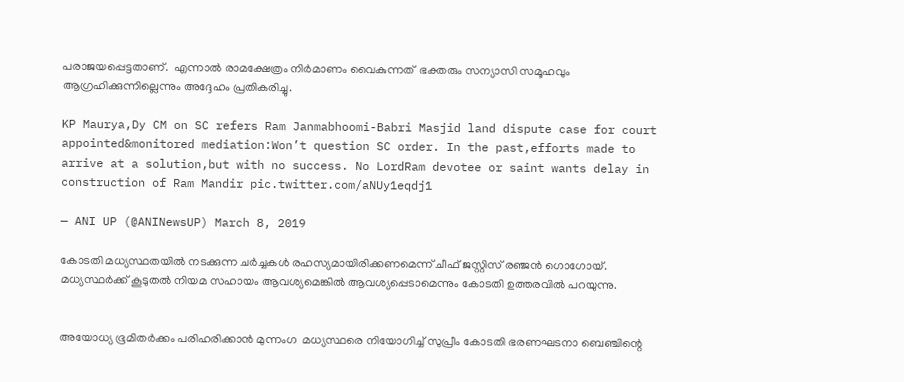പരാജയപ്പെട്ടതാണ്.  എന്നാൽ‌ രാമക്ഷേത്രം നിർമാണം വൈകുന്നത്  ഭക്തരും സന്യാസി സമൂഹവും ആഗ്രഹിക്കുന്നില്ലെന്നും അദ്ദേഹം പ്രതികരിച്ചു.

KP Maurya,Dy CM on SC refers Ram Janmabhoomi-Babri Masjid land dispute case for court appointed&monitored mediation:Won’t question SC order. In the past,efforts made to arrive at a solution,but with no success. No LordRam devotee or saint wants delay in construction of Ram Mandir pic.twitter.com/aNUy1eqdj1

— ANI UP (@ANINewsUP) March 8, 2019

കോടതി മധ്യസ്ഥതയിൽ നടക്കുന്ന ചർച്ചകൾ രഹസ്യമായിരിക്കണമെന്ന് ചീഫ് ജസ്റ്റിസ് രഞ്ജൻ ഗൊഗോയ്. മധ്യസ്ഥർക്ക് കൂടുതൽ നിയമ സഹായം ആവശ്യമെങ്കിൽ ആവശ്യപ്പെടാമെന്നും കോടതി ഉത്തരവിൽ പറയുന്നു.


അയോധ്യ ഭൂമിതർക്കം പരിഹരിക്കാൻ മുന്നംഗ  മധ്യസ്ഥരെ നിയോഗിച്ച് സുപ്രീം കോടതി ഭരണഘടനാ ബെഞ്ചിന്റെ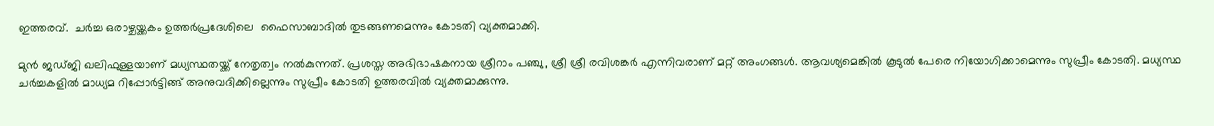ഇത്തരവ്.  ചർച്ച ഒരാഴ്ചയ്ക്കകം ഉത്തർപ്രദേശിലെ  ഫൈസാബാദില്‍ തുടങ്ങണമെന്നും കോടതി വ്യക്തമാക്കി.

മുൻ ജഡ്ജി ഖലിഫുള്ളയാണ് മധ്യസ്ഥതയ്ക്ക് നേതൃത്വം നൽകുന്നത്. പ്രശസ്ത അഭിഭാഷകനായ ശ്രീറാം പഞ്ചു, ശ്രീ ശ്രീ രവിശങ്കർ എന്നിവരാണ് മറ്റ് അംഗങ്ങൾ. ആവശ്യമെങ്കിൽ കൂടുൽ പേരെ നിയോഗിക്കാമെന്നും സുപ്രീം കോടതി. മധ്യസ്ഥ ചർച്ചകളിൽ മാധ്യമ റിപ്പോർട്ടിങ്ങ് അനുവദിക്കില്ലെന്നും സുപ്രീം കോടതി ഉത്തരവിൽ വ്യക്തമാക്കുന്നു.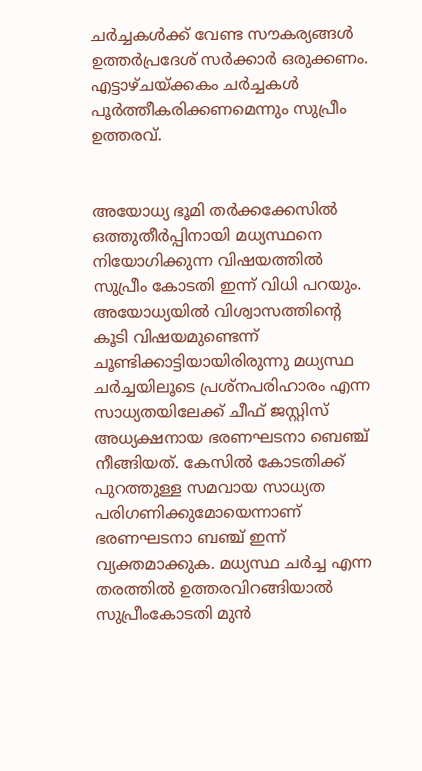ചർ‌ച്ചകൾക്ക് വേണ്ട സൗകര്യങ്ങൾ ഉത്തർപ്രദേശ് സർക്കാർ ഒരുക്കണം. എട്ടാഴ്ചയ്ക്കകം ചർച്ചകൾ പൂർത്തീകരിക്കണമെന്നും സുപ്രീം ഉത്തരവ്.


അയോധ്യ ഭൂമി തർക്കക്കേസിൽ ഒത്തുതീർപ്പിനായി മധ്യസ്ഥനെ നിയോഗിക്കുന്ന വിഷയത്തിൽ സുപ്രീം കോടതി ഇന്ന് വിധി പറയും.
അയോധ്യയിൽ വിശ്വാസത്തിന്റെ കൂടി വിഷയമുണ്ടെന്ന് ചൂണ്ടിക്കാട്ടിയായിരിരുന്നു മധ്യസ്ഥ ചർച്ചയിലൂടെ പ്രശ്‌നപരിഹാരം എന്ന സാധ്യതയിലേക്ക് ചീഫ് ജസ്റ്റിസ് അധ്യക്ഷനായ ഭരണഘടനാ ബെഞ്ച് നീങ്ങിയത്. കേസില്‍ കോടതിക്ക് പുറത്തുള്ള സമവായ സാധ്യത പരിഗണിക്കുമോയെന്നാണ് ഭരണഘടനാ ബഞ്ച് ഇന്ന് വ്യക്തമാക്കുക. മധ്യസ്ഥ ചർച്ച എന്ന തരത്തിൽ ഉത്തരവിറങ്ങിയാൽ സുപ്രീംകോടതി മുൻ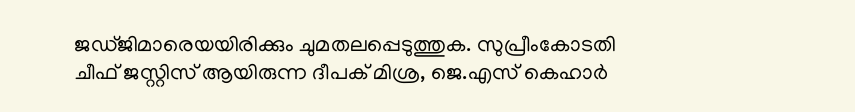ജഡ്ജിമാരെയയിരിക്കും ചുമതലപ്പെടുത്തുക. സുപ്രീംകോടതി ചീഫ് ജസ്റ്റിസ് ആയിരുന്ന ദീപക് മിശ്ര, ജെ.എസ് കെഹാർ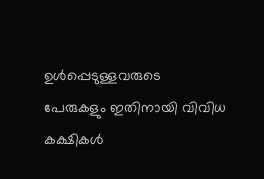ഉൾപ്പെടുള്ളവരുടെ പേരുകളും ഇതിനായി വിവിധ കക്ഷികൾ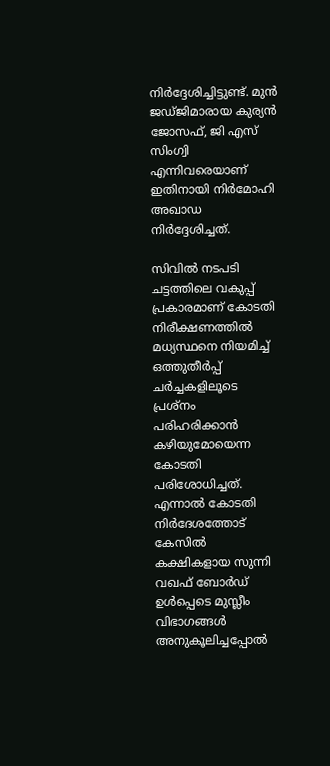നിർദ്ദേശിച്ചിട്ടുണ്ട്. മുൻ ജഡ്ജിമാരായ കുര്യൻ ജോസഫ്, ജി എസ് സിംഗ്വി എന്നിവരെയാണ് ഇതിനായി നിർമോഹി അഖാഡ നിർദ്ദേശിച്ചത്.

സിവിൽ നടപടി ചട്ടത്തിലെ വകുപ്പ് പ്രകാരമാണ് കോടതി നിരീക്ഷണത്തിൽ മധ്യസ്ഥനെ നിയമിച്ച് ഒത്തുതീർപ്പ് ചർച്ചകളിലൂടെ പ്രശ്‌നം പരിഹരിക്കാൻ കഴിയുമോയെന്ന കോടതി പരിശോധിച്ചത്. എന്നാൽ കോടതി നിർദേശത്തോട് കേസില്‍ കക്ഷികളായ സുന്നി വഖഫ് ബോർഡ് ഉൾപ്പെടെ മുസ്ലീം വിഭാഗങ്ങള്‍ അനുകൂലിച്ചപ്പോൽ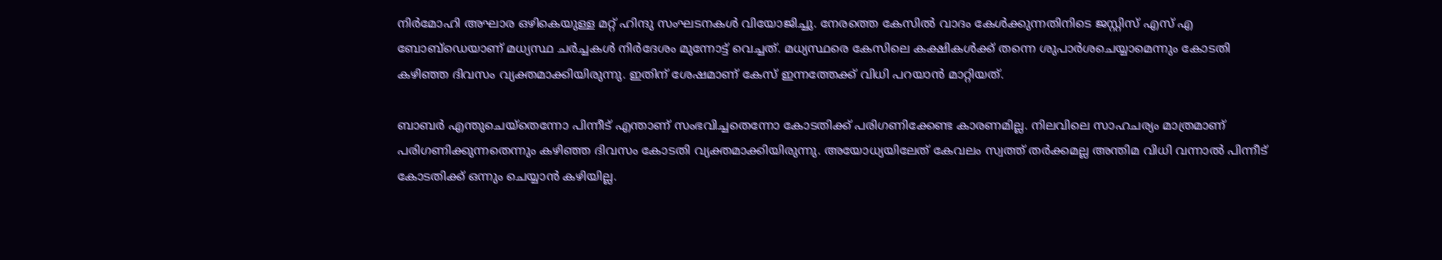നിർമോഹി അഘാര ഒഴികെയുള്ള മറ്റ് ഹിന്ദു സംഘടനകൾ വിയോജിച്ചു. നേരത്തെ കേസിൽ വാദം കേൾക്കുന്നതിനിടെ ജസ്റ്റിസ് എസ് എ ബോബ്‌ഡെയാണ് മധ്യസ്ഥ ചർച്ചകൾ നിർദേശം മുന്നോട്ട് വെച്ചത്. മധ്യസ്ഥരെ കേസിലെ കക്ഷികള്‍ക്ക് തന്നെ ശുപാർശചെയ്യാമെന്നും കോടതി കഴിഞ്ഞ ദിവസം വ്യക്തമാക്കിയിരുന്നു. ഇതിന് ശേഷമാണ് കേസ് ഇന്നത്തേക്ക് വിധി പറയാൻ മാറ്റിയത്.

ബാബര്‍ എന്തുചെയ്തെന്നോ പിന്നീട് എന്താണ് സംഭവിച്ചതെന്നോ കോടതിക്ക് പരിഗണിക്കേണ്ട കാരണമില്ല. നിലവിലെ സാഹചര്യം മാത്രമാണ് പരിഗണിക്കുന്നതെന്നും കഴിഞ്ഞ ദിവസം കോടതി വ്യക്തമാക്കിയിരുന്നു. അയോധ്യയിലേത് കേവലം സ്വത്ത് തർക്കമല്ല അന്തിമ വിധി വന്നാൽ പിന്നീട് കോടതിക്ക് ഒന്നും ചെയ്യാൻ കഴിയില്ല.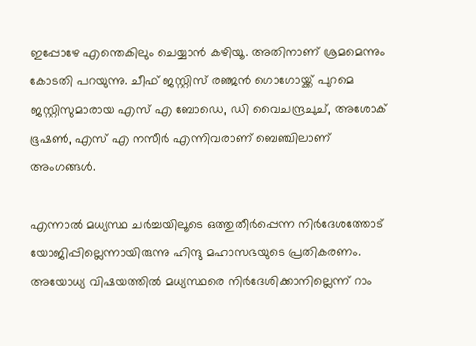ഇപ്പോഴേ എന്തെകിലും ചെയ്യാൻ കഴിയൂ. അതിനാണ് ശ്രമമെന്നും കോടതി പറയുന്നു. ചീഫ് ജസ്റ്റിസ് ര‌‍ഞ്ജൻ ഗൊഗോയ്ക്ക് പുറമെ ജസ്റ്റിസുമാരായ എസ് എ ബോഡെ, ഡി വൈചന്ദ്രചുച്, അശോക് ഭൂഷൺ, എസ് എ നസീർ എന്നിവരാണ് ബെഞ്ചിലാണ് അംഗങ്ങൾ.

എന്നാൽ മധ്യസ്ഥ ചർച്ചയിലൂടെ ഒത്തുതീർപ്പെന്ന നിർദേശത്തോട് യോജിപ്പില്ലെന്നായിരുന്നു ഹിന്ദു മഹാസഭയുടെ പ്രതികരണം. അയോധ്യ വിഷയത്തിൽ മധ്യസ്ഥരെ നിർദേശിക്കാനില്ലെന്ന് റാം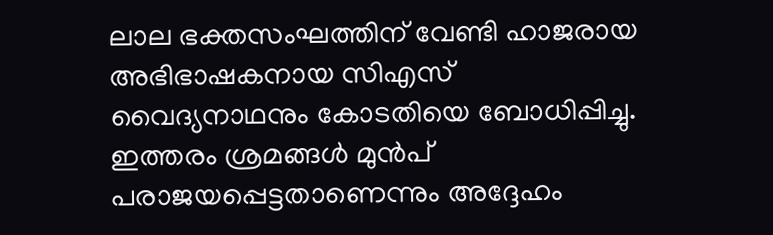ലാല ഭക്തസംഘത്തിന് വേണ്ടി ഹാജരായ അഭിഭാഷകനായ സിഎസ് വൈദ്യനാഥനും കോടതിയെ ബോധിപ്പിച്ചു. ഇത്തരം ശ്രമങ്ങൾ മുന്‍പ് പരാജയപ്പെട്ടതാണെന്നും അദ്ദേഹം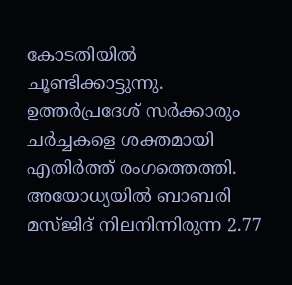കോടതിയിൽ ചൂണ്ടിക്കാട്ടുന്നു. ഉത്തർപ്രദേശ് സർക്കാരും ചർച്ചകളെ ശക്തമായി എതിർത്ത് രംഗത്തെത്തി. അയോധ്യയിൽ ബാബരി മസ്ജിദ് നിലനിന്നിരുന്ന 2.77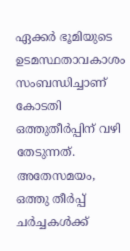ഏക്കർ ഭൂമിയുടെ ഉടമസ്ഥതാവകാശം സംബന്ധിച്ചാണ് കോടതി ഒത്തുതീർപ്പിന് വഴി തേടുന്നത്. അതേസമയം, ഒത്തു തീർപ്പ് ചർച്ചകൾക്ക്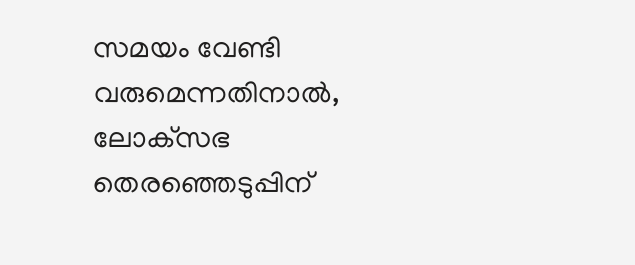സമയം വേണ്ടി വരുമെന്നതിനാൽ, ലോക്‌സഭ തെരഞ്ഞെടുപ്പിന്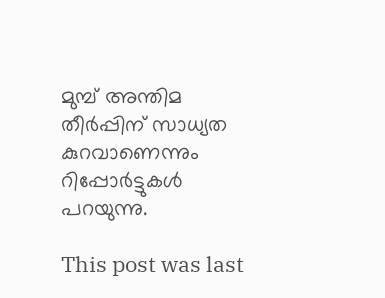മുമ്പ് അന്തിമ തീർപ്പിന് സാധ്യത കുറവാണെന്നും റിപ്പോർട്ടുകൾ പറയുന്നു.

This post was last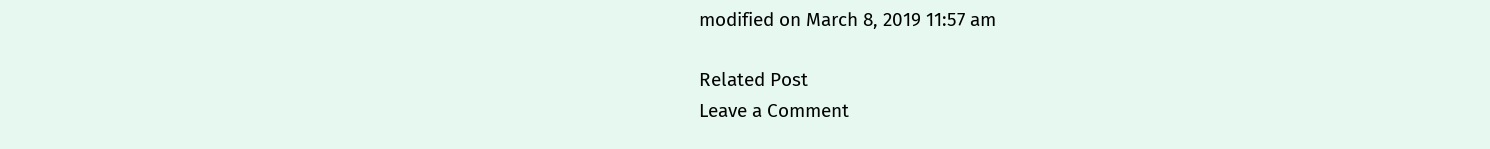modified on March 8, 2019 11:57 am

Related Post
Leave a Comment